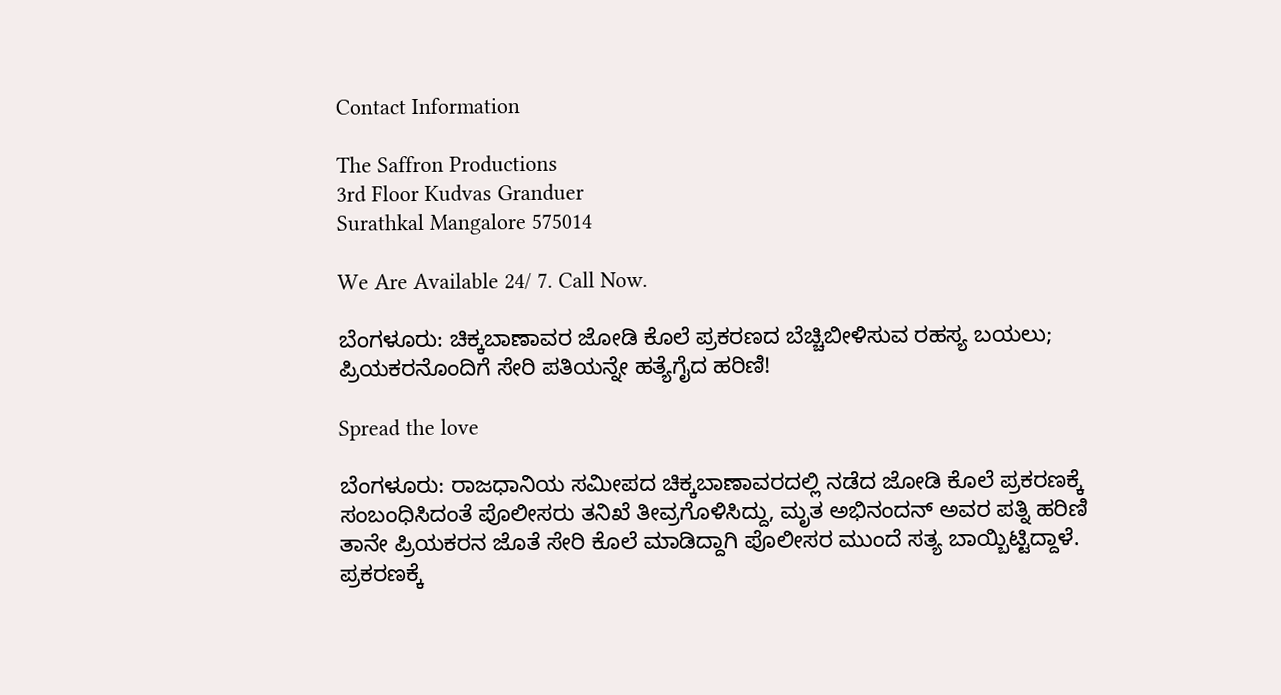Contact Information

The Saffron Productions
3rd Floor Kudvas Granduer
Surathkal Mangalore 575014

We Are Available 24/ 7. Call Now.

ಬೆಂಗಳೂರು: ಚಿಕ್ಕಬಾಣಾವರ ಜೋಡಿ ಕೊಲೆ ಪ್ರಕರಣದ ಬೆಚ್ಚಿಬೀಳಿಸುವ ರಹಸ್ಯ ಬಯಲು; ಪ್ರಿಯಕರನೊಂದಿಗೆ ಸೇರಿ ಪತಿಯನ್ನೇ ಹತ್ಯೆಗೈದ ಹರಿಣಿ!

Spread the love

ಬೆಂಗಳೂರು: ರಾಜಧಾನಿಯ ಸಮೀಪದ ಚಿಕ್ಕಬಾಣಾವರದಲ್ಲಿ ನಡೆದ ಜೋಡಿ ಕೊಲೆ ಪ್ರಕರಣಕ್ಕೆ ಸಂಬಂಧಿಸಿದಂತೆ ಪೊಲೀಸರು ತನಿಖೆ ತೀವ್ರಗೊಳಿಸಿದ್ದು, ಮೃತ ಅಭಿನಂದನ್ ಅವರ ಪತ್ನಿ ಹರಿಣಿ ತಾನೇ ಪ್ರಿಯಕರನ ಜೊತೆ ಸೇರಿ ಕೊಲೆ ಮಾಡಿದ್ದಾಗಿ ಪೊಲೀಸರ ಮುಂದೆ ಸತ್ಯ ಬಾಯ್ಬಿಟ್ಟಿದ್ದಾಳೆ. ಪ್ರಕರಣಕ್ಕೆ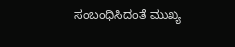ಸಂಬಂಧಿಸಿದಂತೆ ಮುಖ್ಯ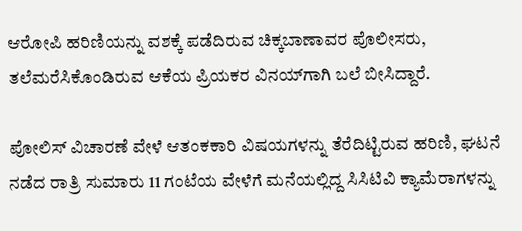ಆರೋಪಿ ಹರಿಣಿಯನ್ನು ವಶಕ್ಕೆ ಪಡೆದಿರುವ ಚಿಕ್ಕಬಾಣಾವರ ಪೊಲೀಸರು, ತಲೆಮರೆಸಿಕೊಂಡಿರುವ ಆಕೆಯ ಪ್ರಿಯಕರ ವಿನಯ್‌ಗಾಗಿ ಬಲೆ ಬೀಸಿದ್ದಾರೆ.

ಪೋಲಿಸ್ ವಿಚಾರಣೆ ವೇಳೆ ಆತಂಕಕಾರಿ ವಿಷಯಗಳನ್ನು ತೆರೆದಿಟ್ಟಿರುವ ಹರಿಣಿ, ಘಟನೆ ನಡೆದ ರಾತ್ರಿ ಸುಮಾರು 11 ಗಂಟೆಯ ವೇಳೆಗೆ ಮನೆಯಲ್ಲಿದ್ದ ಸಿಸಿಟಿವಿ ಕ್ಯಾಮೆರಾಗಳನ್ನು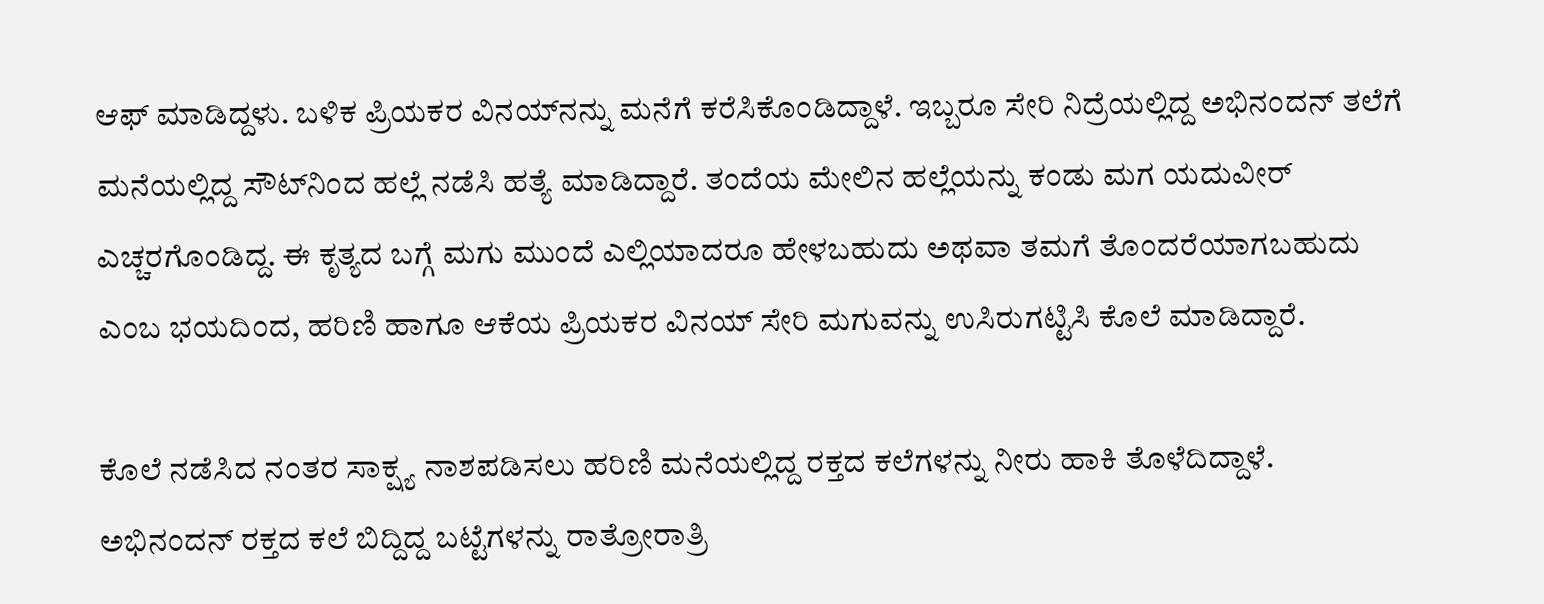ಆಫ್ ಮಾಡಿದ್ದಳು. ಬಳಿಕ ಪ್ರಿಯಕರ ವಿನಯ್‌ನನ್ನು ಮನೆಗೆ ಕರೆಸಿಕೊಂಡಿದ್ದಾಳೆ. ಇಬ್ಬರೂ ಸೇರಿ ನಿದ್ರೆಯಲ್ಲಿದ್ದ ಅಭಿನಂದನ್ ತಲೆಗೆ ಮನೆಯಲ್ಲಿದ್ದ ಸೌಟ್‌ನಿಂದ ಹಲ್ಲೆ ನಡೆಸಿ ಹತ್ಯೆ ಮಾಡಿದ್ದಾರೆ. ತಂದೆಯ ಮೇಲಿನ ಹಲ್ಲೆಯನ್ನು ಕಂಡು ಮಗ ಯದುವೀರ್ ಎಚ್ಚರಗೊಂಡಿದ್ದ. ಈ ಕೃತ್ಯದ ಬಗ್ಗೆ ಮಗು ಮುಂದೆ ಎಲ್ಲಿಯಾದರೂ ಹೇಳಬಹುದು ಅಥವಾ ತಮಗೆ ತೊಂದರೆಯಾಗಬಹುದು ಎಂಬ ಭಯದಿಂದ, ಹರಿಣಿ ಹಾಗೂ ಆಕೆಯ ಪ್ರಿಯಕರ ವಿನಯ್ ಸೇರಿ ಮಗುವನ್ನು ಉಸಿರುಗಟ್ಟಿಸಿ ಕೊಲೆ ಮಾಡಿದ್ದಾರೆ.

ಕೊಲೆ ನಡೆಸಿದ ನಂತರ ಸಾಕ್ಷ್ಯ ನಾಶಪಡಿಸಲು ಹರಿಣಿ ಮನೆಯಲ್ಲಿದ್ದ ರಕ್ತದ ಕಲೆಗಳನ್ನು ನೀರು ಹಾಕಿ ತೊಳೆದಿದ್ದಾಳೆ. ಅಭಿನಂದನ್ ರಕ್ತದ ಕಲೆ ಬಿದ್ದಿದ್ದ ಬಟ್ಟೆಗಳನ್ನು ರಾತ್ರೋರಾತ್ರಿ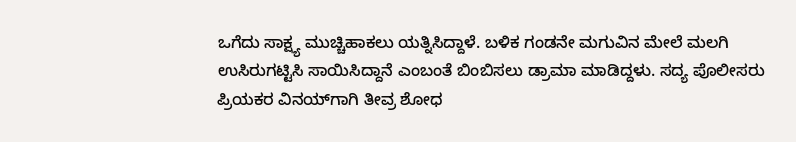ಒಗೆದು ಸಾಕ್ಷ್ಯ ಮುಚ್ಚಿಹಾಕಲು ಯತ್ನಿಸಿದ್ದಾಳೆ. ಬಳಿಕ ಗಂಡನೇ ಮಗುವಿನ ಮೇಲೆ ಮಲಗಿ ಉಸಿರುಗಟ್ಟಿಸಿ ಸಾಯಿಸಿದ್ದಾನೆ ಎಂಬಂತೆ ಬಿಂಬಿಸಲು ಡ್ರಾಮಾ ಮಾಡಿದ್ದಳು. ಸದ್ಯ ಪೊಲೀಸರು ಪ್ರಿಯಕರ ವಿನಯ್‌ಗಾಗಿ ತೀವ್ರ ಶೋಧ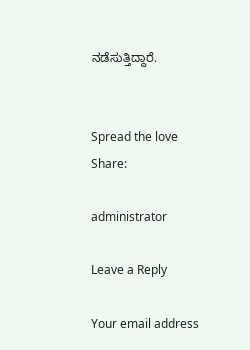ನಡೆಸುತ್ತಿದ್ದಾರೆ.


Spread the love
Share:

administrator

Leave a Reply

Your email address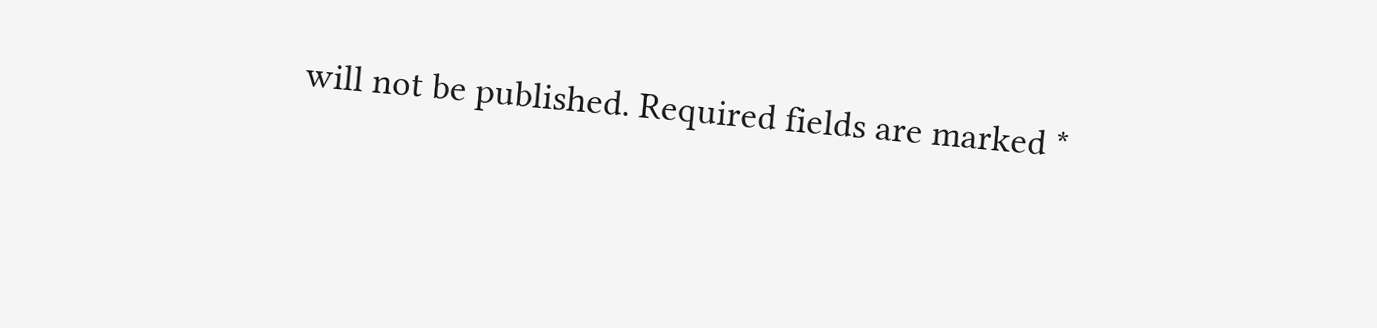will not be published. Required fields are marked *